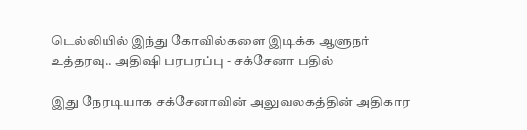டெல்லியில் இந்து கோவில்களை இடிக்க ஆளுநர் உத்தரவு.. அதிஷி பரபரப்பு - சக்சேனா பதில்

இது நேரடியாக சக்சேனாவின் அலுவலகத்தின் அதிகார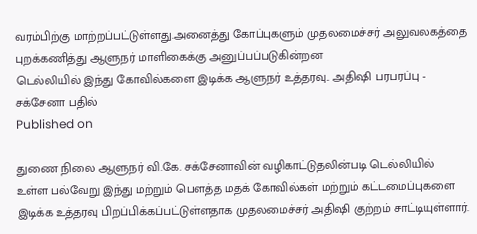வரம்பிற்கு மாற்றப்பட்டுள்ளது.அனைத்து கோப்புகளும் முதலமைச்சர் அலுவலகத்தை புறக்கணித்து ஆளுநர் மாளிகைக்கு அனுப்பப்படுகின்றன
டெல்லியில் இந்து கோவில்களை இடிக்க ஆளுநர் உத்தரவு.. அதிஷி பரபரப்பு - சக்சேனா பதில்
Published on

துணை நிலை ஆளுநர் வி.கே. சக்சேனாவின் வழிகாட்டுதலின்படி டெல்லியில் உள்ள பல்வேறு இந்து மற்றும் பௌத்த மதக் கோவில்கள் மற்றும் கட்டமைப்புகளை இடிக்க உத்தரவு பிறப்பிக்கப்பட்டுள்ளதாக முதலமைச்சர் அதிஷி குற்றம் சாட்டியுள்ளார்.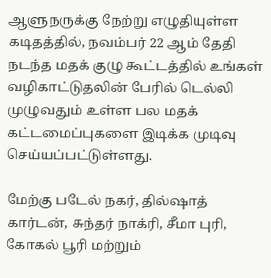ஆளுநருக்கு நேற்று எழுதியுள்ள கடிதத்தில், நவம்பர் 22 ஆம் தேதி நடந்த மதக் குழு கூட்டத்தில் உங்கள் வழிகாட்டுதலின் பேரில் டெல்லி முழுவதும் உள்ள பல மதக் கட்டமைப்புகளை இடிக்க முடிவு செய்யப்பட்டுள்ளது.

மேற்கு படேல் நகர், தில்ஷாத் கார்டன், சுந்தர் நாக்ரி, சீமா புரி, கோகல் பூரி மற்றும்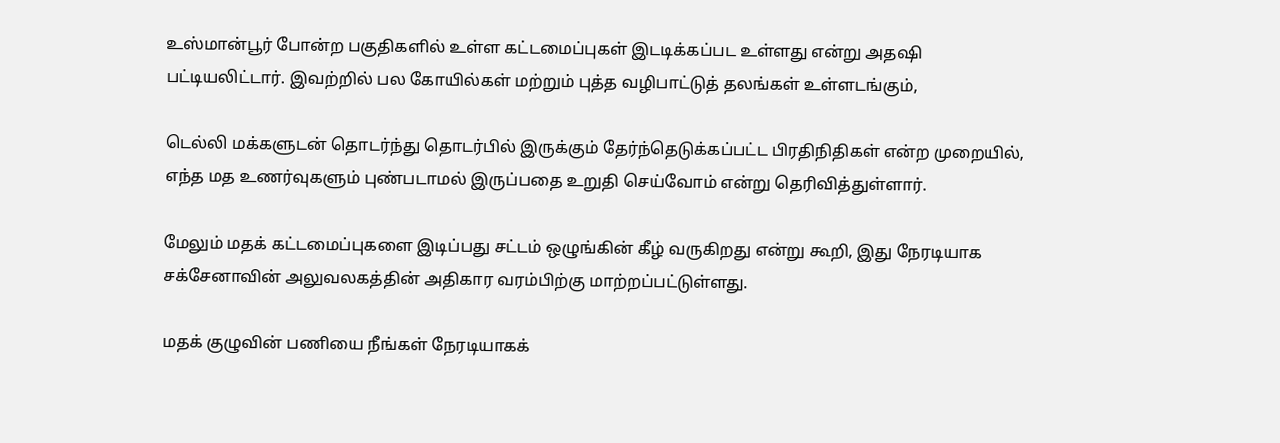உஸ்மான்பூர் போன்ற பகுதிகளில் உள்ள கட்டமைப்புகள் இடடிக்கப்பட உள்ளது என்று அதஷி பட்டியலிட்டார். இவற்றில் பல கோயில்கள் மற்றும் புத்த வழிபாட்டுத் தலங்கள் உள்ளடங்கும்,

டெல்லி மக்களுடன் தொடர்ந்து தொடர்பில் இருக்கும் தேர்ந்தெடுக்கப்பட்ட பிரதிநிதிகள் என்ற முறையில், எந்த மத உணர்வுகளும் புண்படாமல் இருப்பதை உறுதி செய்வோம் என்று தெரிவித்துள்ளார்.

மேலும் மதக் கட்டமைப்புகளை இடிப்பது சட்டம் ஒழுங்கின் கீழ் வருகிறது என்று கூறி, இது நேரடியாக சக்சேனாவின் அலுவலகத்தின் அதிகார வரம்பிற்கு மாற்றப்பட்டுள்ளது.

மதக் குழுவின் பணியை நீங்கள் நேரடியாகக்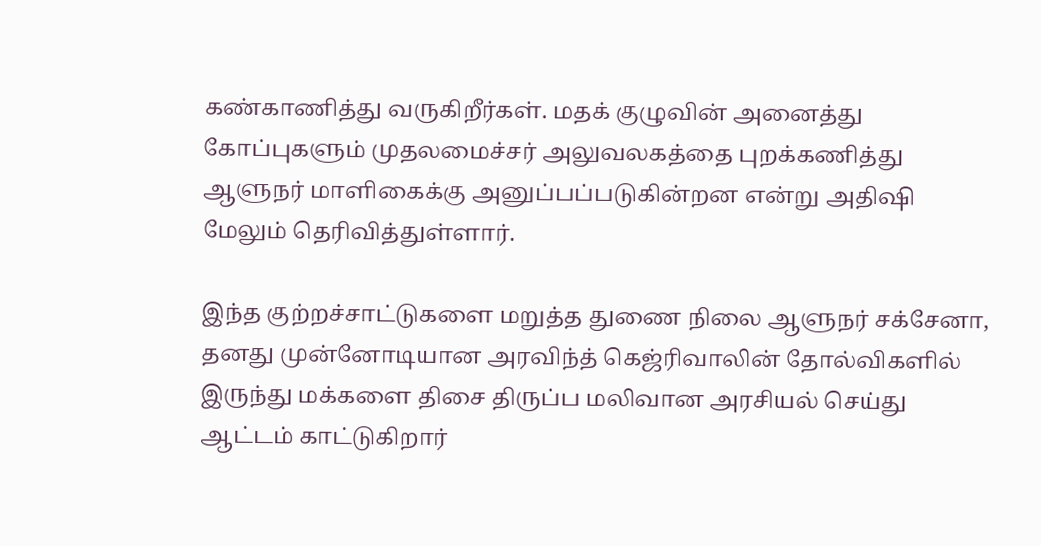கண்காணித்து வருகிறீர்கள். மதக் குழுவின் அனைத்து கோப்புகளும் முதலமைச்சர் அலுவலகத்தை புறக்கணித்து ஆளுநர் மாளிகைக்கு அனுப்பப்படுகின்றன என்று அதிஷி மேலும் தெரிவித்துள்ளார்.

இந்த குற்றச்சாட்டுகளை மறுத்த துணை நிலை ஆளுநர் சக்சேனா, தனது முன்னோடியான அரவிந்த் கெஜ்ரிவாலின் தோல்விகளில் இருந்து மக்களை திசை திருப்ப மலிவான அரசியல் செய்து ஆட்டம் காட்டுகிறார்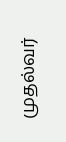முதல்வர்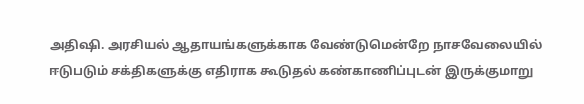அதிஷி. அரசியல் ஆதாயங்களுக்காக வேண்டுமென்றே நாசவேலையில் ஈடுபடும் சக்திகளுக்கு எதிராக கூடுதல் கண்காணிப்புடன் இருக்குமாறு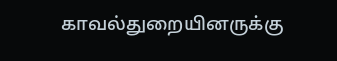காவல்துறையினருக்கு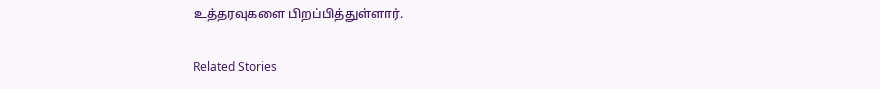உத்தரவுகளை பிறப்பித்துள்ளார்.

Related Stories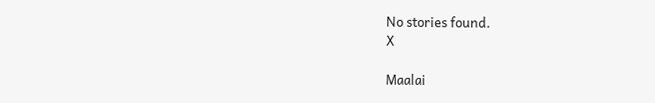No stories found.
X

Maalai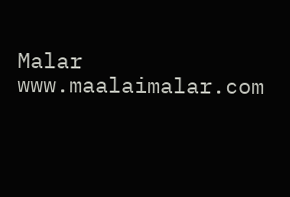Malar
www.maalaimalar.com